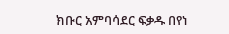ክቡር አምባሳደር ፍቃዱ በየነ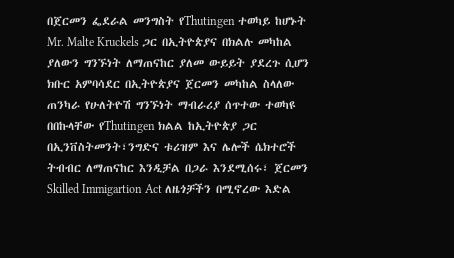በጀርመን ፌደራል መንግስት የThutingen ተወካይ ከሆኑት Mr. Malte Kruckels ጋር በኢትዮጵያና በክልሉ መካከል ያለውን ግንኙነት ለማጠናከር ያለመ ውይይት ያደረጉ ሲሆን ክቡር አምባሳደር በኢትዮጵያና ጀርመን መካከል ስላለው ጠንካራ የሁለትዮሽ ግንኙነት ማብራሪያ ሰጥተው ተወካዩ በበኩላቸው የThutingen ክልል ከኢትዮጵያ ጋር በኢንቨስትመንት፣ንግድና ቱሪዝም እና ሌሎች ሴክተሮች ትብብር ለማጠናከር እንዲቻል በጋራ እንደሚሰሩ፣ ጀርመን Skilled Immigartion Act ለዜጎቻችን በሚኖረው እድል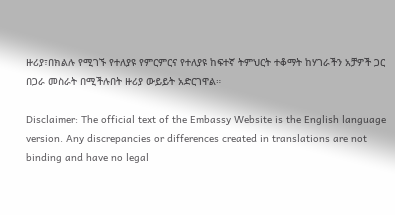ዙሪያ፣በክልሉ የሚገኙ የተለያዩ የምርምርና የተለያዩ ከፍተኛ ትምህርት ተቆማት ከሃገራችን አቻዎች ጋር በጋራ መስራት በሚችሉበት ዙሪያ ውይይት አድርገዋል።

Disclaimer: The official text of the Embassy Website is the English language version. Any discrepancies or differences created in translations are not binding and have no legal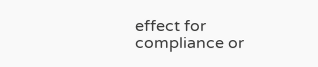effect for compliance or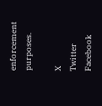enforcement purposes.

X
Twitter
Facebook